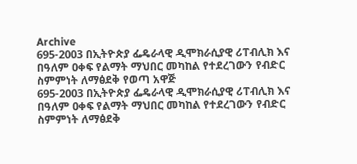Archive
695-2003 በኢትዮጵያ ፌዴራላዊ ዲሞክራሲያዊ ሪፐብሊክ እና በዓለም ዐቀፍ የልማት ማህበር መካከል የተደረገውን የብድር ስምምነት ለማፅደቅ የወጣ አዋጅ
695-2003 በኢትዮጵያ ፌዴራላዊ ዲሞክራሲያዊ ሪፐብሊክ እና በዓለም ዐቀፍ የልማት ማህበር መካከል የተደረገውን የብድር ስምምነት ለማፅደቅ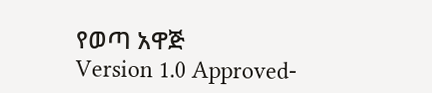የወጣ አዋጅ
Version 1.0 Approved-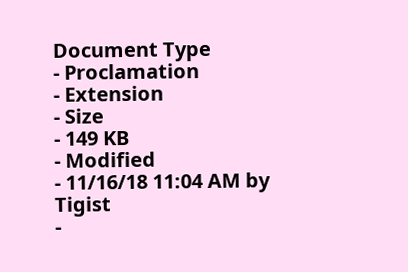Document Type
- Proclamation
- Extension
- Size
- 149 KB
- Modified
- 11/16/18 11:04 AM by Tigist
-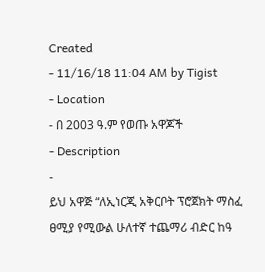Created
- 11/16/18 11:04 AM by Tigist
- Location
- በ 2003 ዓ.ም የወጡ አዋጆች
- Description
-
ይህ አዋጅ “ለኢነርጂ አቅርቦት ፕሮጀክት ማስፈ
ፀሚያ የሚውል ሁለተኛ ተጨማሪ ብድር ከዓ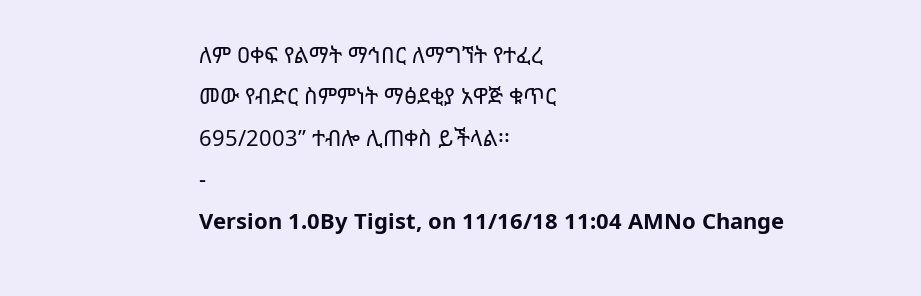ለም ዐቀፍ የልማት ማኅበር ለማግኘት የተፈረ
መው የብድር ስምምነት ማፅደቂያ አዋጅ ቁጥር
695/2003” ተብሎ ሊጠቀስ ይችላል፡፡
-
Version 1.0By Tigist, on 11/16/18 11:04 AMNo Change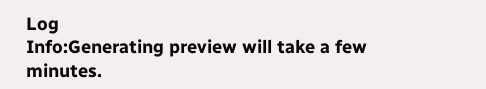Log
Info:Generating preview will take a few minutes.